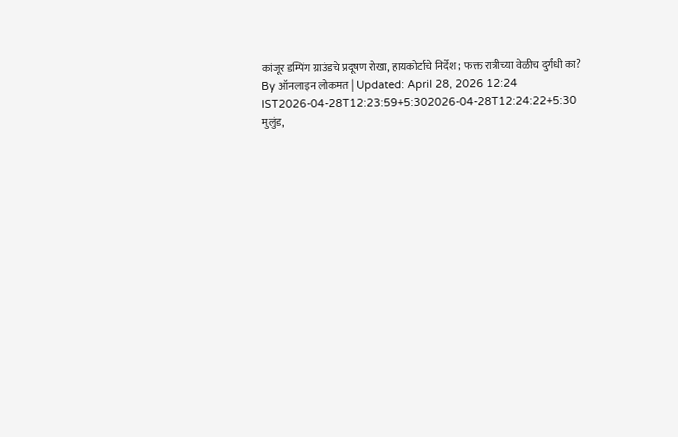कांजूर डम्पिंग ग्राउंडचे प्रदूषण रोखा, हायकोर्टाचे निर्देश; फक्त रात्रीच्या वेळीच दुर्गंधी का?
By ऑनलाइन लोकमत | Updated: April 28, 2026 12:24 IST2026-04-28T12:23:59+5:302026-04-28T12:24:22+5:30
मुलुंड,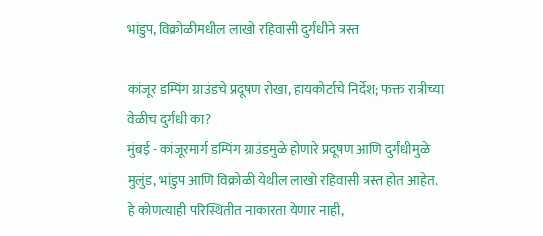भांडुप, विक्रोळीमधील लाखो रहिवासी दुर्गंधीने त्रस्त

कांजूर डम्पिंग ग्राउंडचे प्रदूषण रोखा, हायकोर्टाचे निर्देश; फक्त रात्रीच्या वेळीच दुर्गंधी का?
मुंबई - कांजूरमार्ग डम्पिंग ग्राउंडमुळे होणारे प्रदूषण आणि दुर्गंधीमुळे मुलुंड, भांडुप आणि विक्रोळी येथील लाखो रहिवासी त्रस्त होत आहेत. हे कोणत्याही परिस्थितीत नाकारता येणार नाही,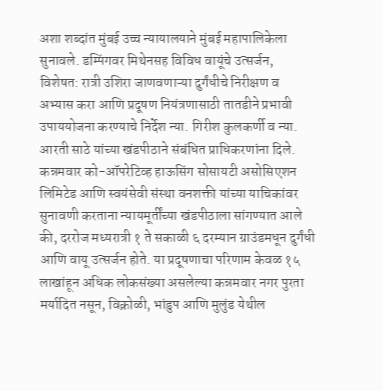अशा शब्दांत मुंबई उच्च न्यायालयाने मुंबई महापालिकेला सुनावले. डम्पिंगवर मिथेनसह विविध वायूंचे उत्सर्जन, विशेषत: रात्री उशिरा जाणवणाऱ्या दुर्गंधीचे निरीक्षण व अभ्यास करा आणि प्रदूषण नियंत्रणासाठी तातडीने प्रभावी उपाययोजना करण्याचे निर्देश न्या. गिरीश कुलकर्णी व न्या. आरती साठे यांच्या खंडपीठाने संबंधित प्राधिकरणांना दिले.
कन्नमवार को-ऑपरेटिव्ह हाऊसिंग सोसायटी असोसिएशन लिमिटेड आणि स्वयंसेवी संस्था वनशक्ती यांच्या याचिकांवर सुनावणी करताना न्यायमूर्तींच्या खंडपीठाला सांगण्यात आले की, दररोज मध्यरात्री १ ते सकाळी ६ दरम्यान ग्राउंडमधून दुर्गंधी आणि वायू उत्सर्जन होते. या प्रदूषणाचा परिणाम केवळ १५ लाखांहून अधिक लोकसंख्या असलेल्या कन्नमवार नगर पुरता मर्यादित नसून, विक्रोळी, भांडुप आणि मुलुंड येथील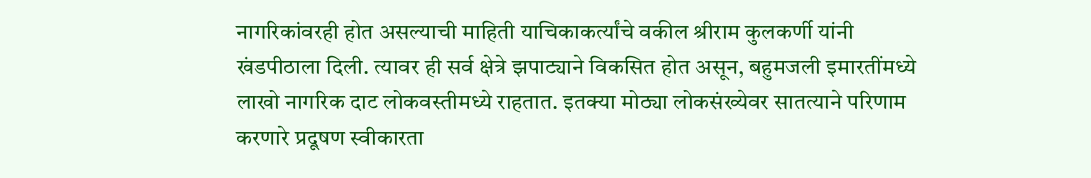नागरिकांवरही होत असल्याची माहिती याचिकाकर्त्यांचे वकील श्रीराम कुलकर्णी यांनी खंडपीठाला दिली. त्यावर ही सर्व क्षेत्रे झपाट्याने विकसित होत असून, बहुमजली इमारतींमध्ये लाखो नागरिक दाट लोकवस्तीमध्ये राहतात. इतक्या मोठ्या लोकसंख्येवर सातत्याने परिणाम करणारे प्रदूषण स्वीकारता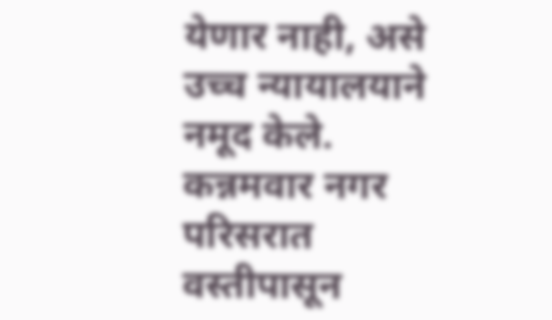येणार नाही, असे उच्च न्यायालयाने नमूद केले.
कन्नमवार नगर परिसरात वस्तीपासून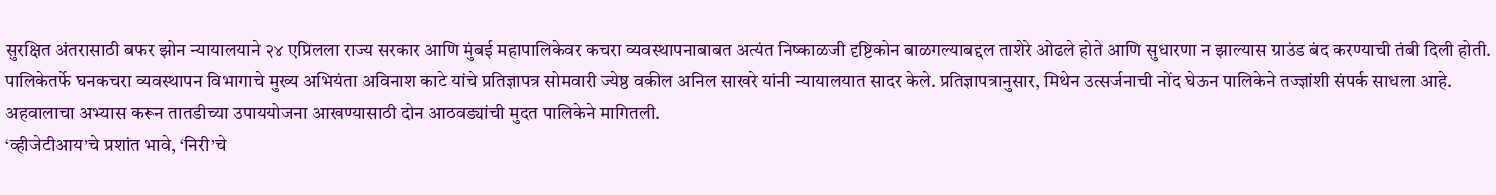सुरक्षित अंतरासाठी बफर झोन न्यायालयाने २४ एप्रिलला राज्य सरकार आणि मुंबई महापालिकेवर कचरा व्यवस्थापनाबाबत अत्यंत निष्काळजी दृष्टिकोन बाळगल्याबद्दल ताशेरे ओढले होते आणि सुधारणा न झाल्यास ग्राउंड बंद करण्याची तंबी दिली होती. पालिकेतर्फे घनकचरा व्यवस्थापन विभागाचे मुख्य अभियंता अविनाश काटे यांचे प्रतिज्ञापत्र सोमवारी ज्येष्ठ वकील अनिल साखरे यांनी न्यायालयात सादर केले. प्रतिज्ञापत्रानुसार, मिथेन उत्सर्जनाची नोंद घेऊन पालिकेने तज्ज्ञांशी संपर्क साधला आहे. अहवालाचा अभ्यास करून तातडीच्या उपाययोजना आखण्यासाठी दोन आठवड्यांची मुदत पालिकेने मागितली.
‘व्हीजेटीआय’चे प्रशांत भावे, ‘निरी’चे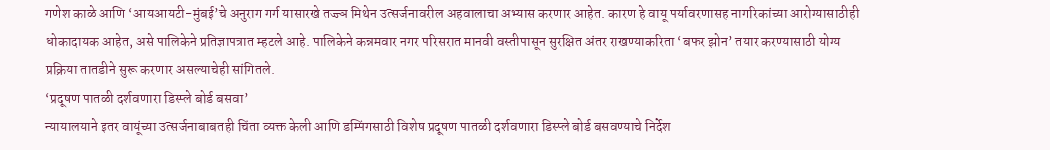गणेश काळे आणि ‘आयआयटी-मुंबई’चे अनुराग गर्ग यासारखे तज्ज्ञ मिथेन उत्सर्जनावरील अहवालाचा अभ्यास करणार आहेत. कारण हे वायू पर्यावरणासह नागरिकांच्या आरोग्यासाठीही धोकादायक आहेत, असे पालिकेने प्रतिज्ञापत्रात म्हटले आहे. पालिकेने कन्नमवार नगर परिसरात मानवी वस्तीपासून सुरक्षित अंतर राखण्याकरिता ‘बफर झोन’ तयार करण्यासाठी योग्य प्रक्रिया तातडीने सुरू करणार असल्याचेही सांगितले.
‘प्रदूषण पातळी दर्शवणारा डिस्प्ले बोर्ड बसवा’
न्यायालयाने इतर वायूंच्या उत्सर्जनाबाबतही चिंता व्यक्त केली आणि डम्पिंगसाठी विशेष प्रदूषण पातळी दर्शवणारा डिस्प्ले बोर्ड बसवण्याचे निर्देश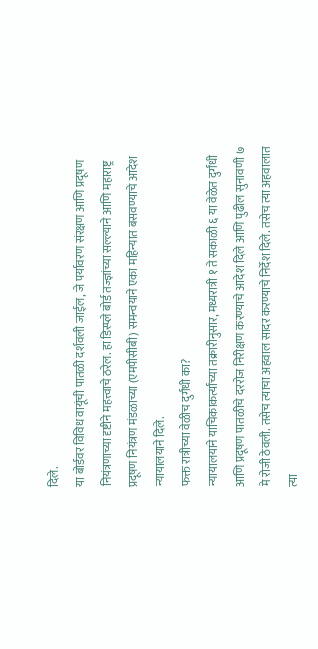दिले.
या बोर्डवर विविध वायूंची पातळी दर्शवली जाईल, जे पर्यावरण संरक्षण आणि प्रदूषण नियंत्रणाच्या दृष्टीने महत्त्वाचे ठरेल. हा डिस्प्ले बोर्ड तज्ज्ञांच्या सल्ल्याने आणि महाराष्ट्र प्रदूषण नियंत्रण मंडळाच्या (एमपीसीबी) समन्वयाने एका महिन्यात बसवण्याचे आदेश न्यायालयाने दिले.
फक्त रात्रीच्या वेळीच दुर्गंधी का?
न्यायालयाने याचिकाकर्त्यांच्या तक्रारीनुसार, मध्यरात्री १ ते सकाळी ६ या वेळेत दुर्गंधी आणि प्रदूषण पातळीचे दररोज निरीक्षण करण्याचे आदेश दिले आणि पुढील सुनावणी ७ मे रोजी ठेवली. तसेच त्याचा अहवाल सादर करण्याचे निर्देश दिले. तसेच त्या अहवालात त्या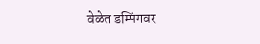वेळेत डम्पिंगवर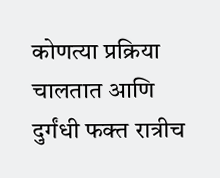कोणत्या प्रक्रिया चालतात आणि दुर्गंधी फक्त रात्रीच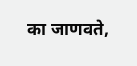का जाणवते,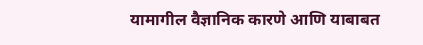यामागील वैज्ञानिक कारणे आणि याबाबत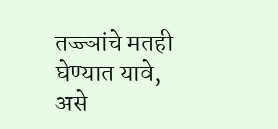तज्ज्ञांचे मतही घेण्यात यावे, असे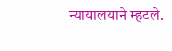न्यायालयाने म्हटले.